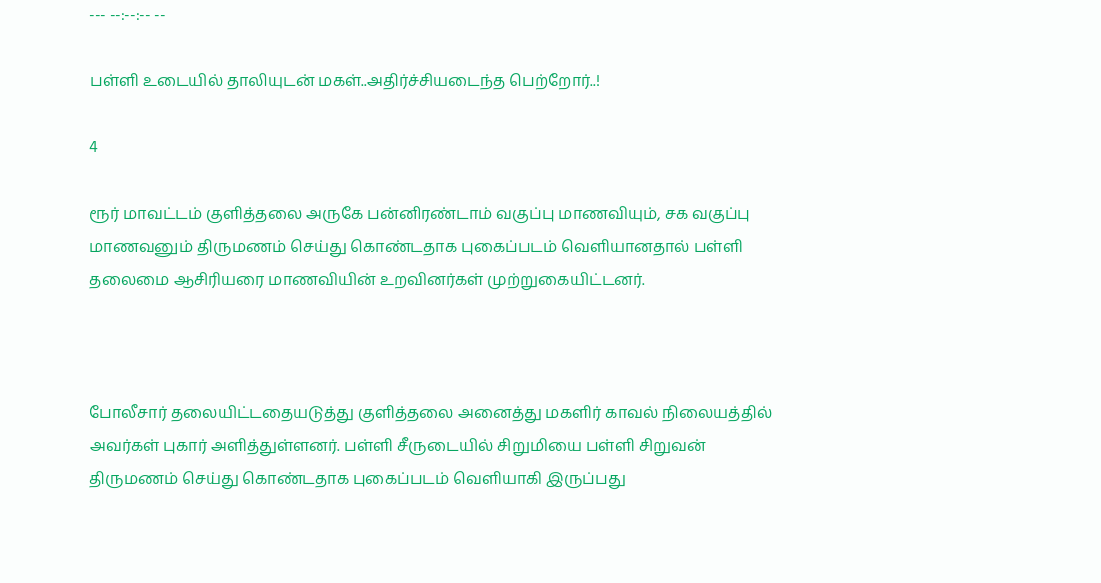--- --:--:-- --

பள்ளி உடையில் தாலியுடன் மகள்..அதிர்ச்சியடைந்த பெற்றோர்..!

4

ரூர் மாவட்டம் குளித்தலை அருகே பன்னிரண்டாம் வகுப்பு மாணவியும், சக வகுப்பு மாணவனும் திருமணம் செய்து கொண்டதாக புகைப்படம் வெளியானதால் பள்ளி தலைமை ஆசிரியரை மாணவியின் உறவினர்கள் முற்றுகையிட்டனர்.



போலீசார் தலையிட்டதையடுத்து குளித்தலை அனைத்து மகளிர் காவல் நிலையத்தில் அவர்கள் புகார் அளித்துள்ளனர். பள்ளி சீருடையில் சிறுமியை பள்ளி சிறுவன் திருமணம் செய்து கொண்டதாக புகைப்படம் வெளியாகி இருப்பது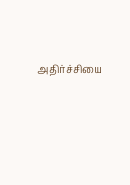அதிர்ச்சியை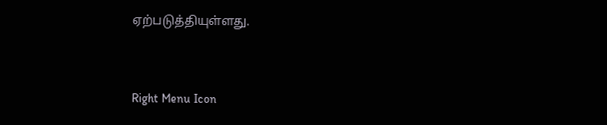ஏற்படுத்தியுள்ளது.



Right Menu Icon